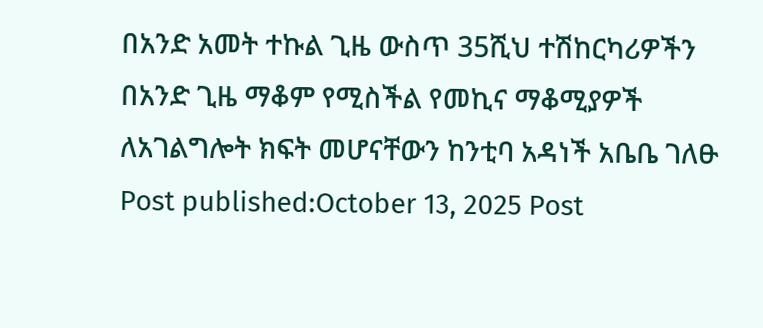በአንድ አመት ተኩል ጊዜ ውስጥ 35ሺህ ተሽከርካሪዎችን በአንድ ጊዜ ማቆም የሚስችል የመኪና ማቆሚያዎች ለአገልግሎት ክፍት መሆናቸውን ከንቲባ አዳነች አቤቤ ገለፁ Post published:October 13, 2025 Post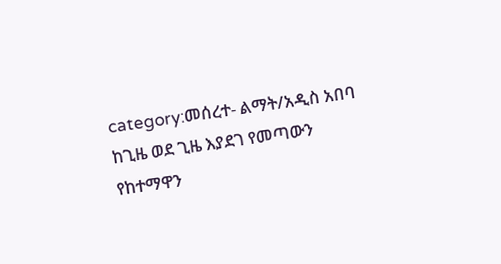category:መሰረተ- ልማት/አዲስ አበባ
ከጊዜ ወደ ጊዜ እያደገ የመጣውን የከተማዋን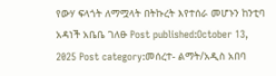የውሃ ፍላጎት ለማሟላት በትኩረት እየተሰራ መሆኑን ከንቲባ አዳነች አቤቤ ገለፁ Post published:October 13, 2025 Post category:መሰረተ- ልማት/አዲስ አበባ